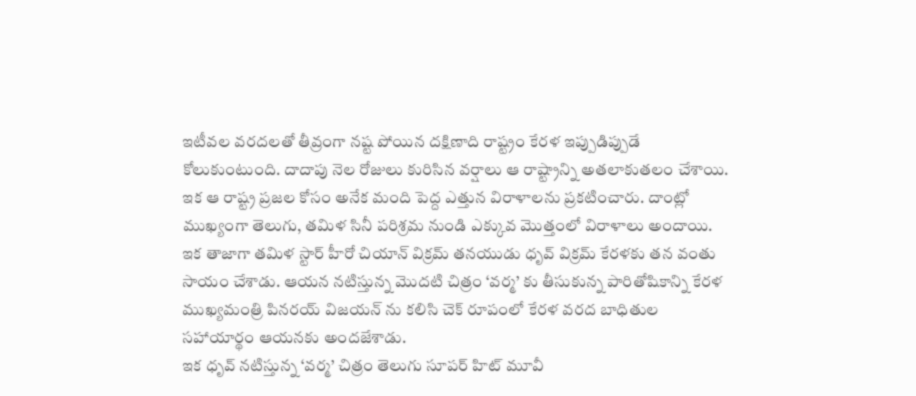ఇటీవల వరదలతో తీవ్రంగా నష్ట పోయిన దక్షిణాది రాష్ట్రం కేరళ ఇప్పుడిప్పుడే కోలుకుంటుంది. దాదాపు నెల రోజులు కురిసిన వర్షాలు ఆ రాష్ట్రాన్ని అతలాకుతలం చేశాయి. ఇక ఆ రాష్ట్ర ప్రజల కోసం అనేక మంది పెద్ద ఎత్తున విరాళాలను ప్రకటించారు. దాంట్లో ముఖ్యంగా తెలుగు, తమిళ సినీ పరిశ్రమ నుండి ఎక్కువ మొత్తంలో విరాళాలు అందాయి.
ఇక తాజాగా తమిళ స్టార్ హీరో చియాన్ విక్రమ్ తనయుడు ధృవ్ విక్రమ్ కేరళకు తన వంతు సాయం చేశాడు. ఆయన నటిస్తున్న మొదటి చిత్రం ‘వర్మ’ కు తీసుకున్న పారితోషికాన్ని కేరళ ముఖ్యమంత్రి పినరయ్ విజయన్ ను కలిసి చెక్ రూపంలో కేరళ వరద బాధితుల సహాయార్థం ఆయనకు అందజేశాడు.
ఇక ధృవ్ నటిస్తున్న ‘వర్మ’ చిత్రం తెలుగు సూపర్ హిట్ మూవీ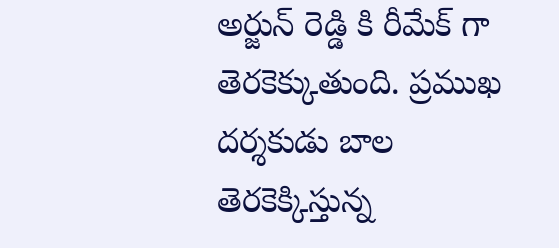అర్జున్ రెడ్డి కి రీమేక్ గా తెరకెక్కుతుంది. ప్రముఖ దర్శకుడు బాల తెరకెక్కిస్తున్న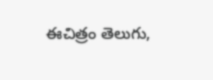ఈచిత్రం తెలుగు,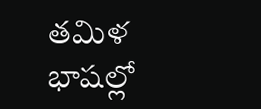తమిళ భాషల్లో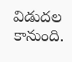విడుదల కానుంది.